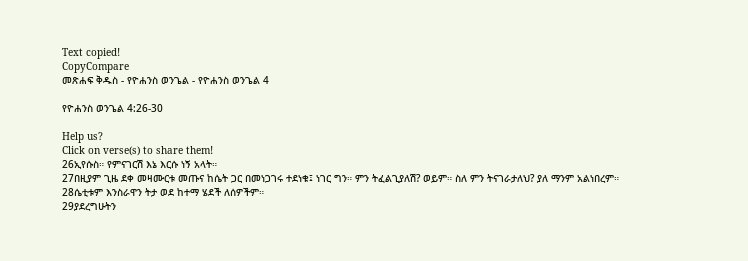Text copied!
CopyCompare
መጽሐፍ ቅዱስ - የዮሐንስ ወንጌል - የዮሐንስ ወንጌል 4

የዮሐንስ ወንጌል 4:26-30

Help us?
Click on verse(s) to share them!
26ኢየሱስ። የምናገርሽ እኔ እርሱ ነኝ አላት።
27በዚያም ጊዜ ደቀ መዛሙርቱ መጡና ከሴት ጋር በመነጋገሩ ተደነቁ፤ ነገር ግን። ምን ትፈልጊያለሽ? ወይም። ስለ ምን ትናገራታለህ? ያለ ማንም አልነበረም።
28ሴቲቱም እንስራዋን ትታ ወደ ከተማ ሄደች ለሰዎችም።
29ያደረግሁትን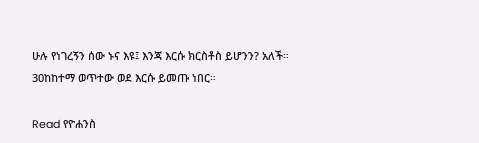ሁሉ የነገረኝን ሰው ኑና እዩ፤ እንጃ እርሱ ክርስቶስ ይሆንን? አለች።
30ከከተማ ወጥተው ወደ እርሱ ይመጡ ነበር።

Read የዮሐንስ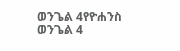ወንጌል 4የዮሐንስ ወንጌል 4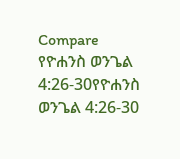Compare የዮሐንስ ወንጌል 4:26-30የዮሐንስ ወንጌል 4:26-30